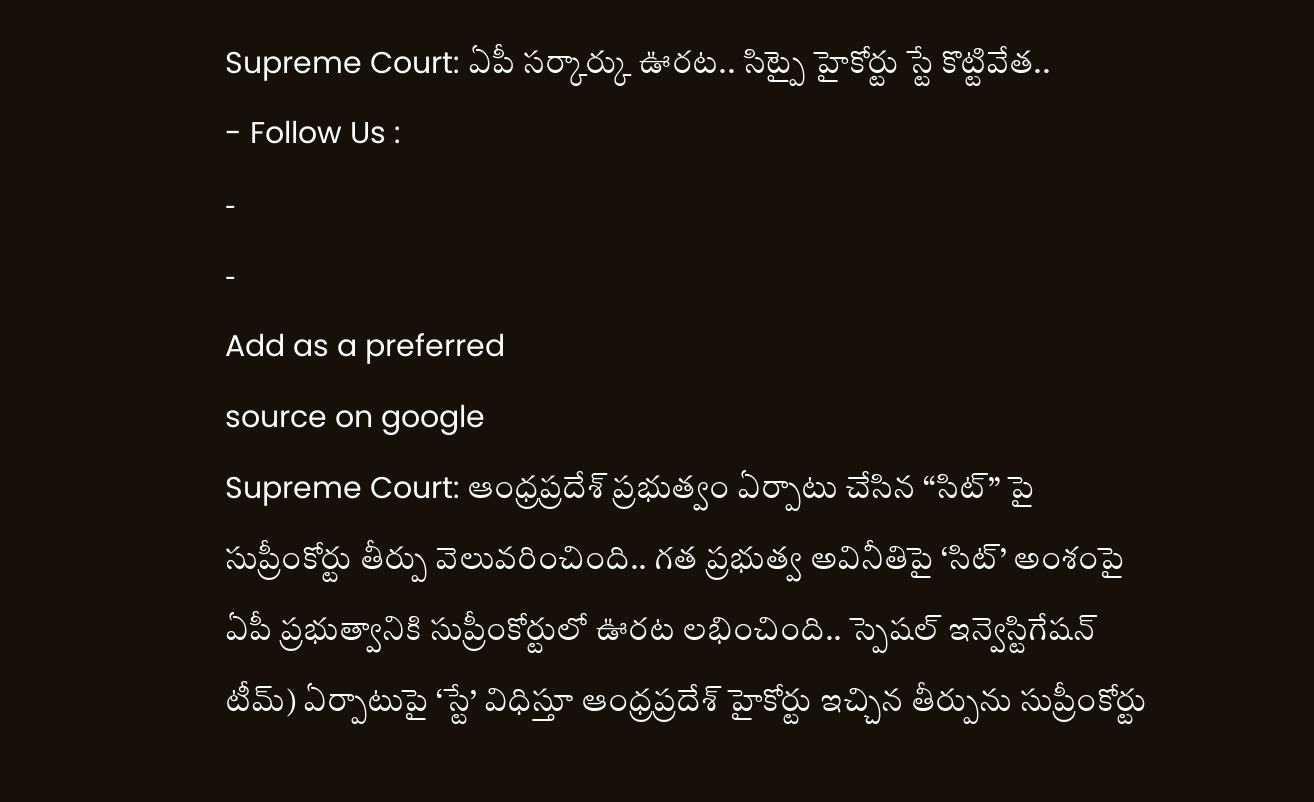Supreme Court: ఏపీ సర్కార్కు ఊరట.. సిట్పై హైకోర్టు స్టే కొట్టివేత..
- Follow Us :
-
-
Add as a preferred
source on google
Supreme Court: ఆంధ్రప్రదేశ్ ప్రభుత్వం ఏర్పాటు చేసిన “సిట్” పై సుప్రీంకోర్టు తీర్పు వెలువరించింది.. గత ప్రభుత్వ అవినీతిపై ‘సిట్’ అంశంపై ఏపీ ప్రభుత్వానికి సుప్రీంకోర్టులో ఊరట లభించింది.. స్పెషల్ ఇన్వెస్టిగేషన్ టీమ్) ఏర్పాటుపై ‘స్టే’ విధిస్తూ ఆంధ్రప్రదేశ్ హైకోర్టు ఇచ్చిన తీర్పును సుప్రీంకోర్టు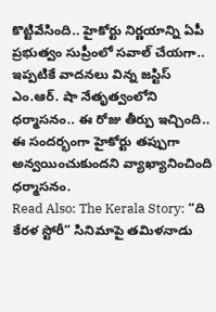కొట్టివేసింది.. హైకోర్టు నిర్ణయాన్ని ఏపీ ప్రభుత్వం సుప్రీంలో సవాల్ చేయగా.. ఇప్పటికే వాదనలు విన్న జస్టిస్ ఎం.ఆర్. షా నేతృత్వంలోని ధర్మాసనం.. ఈ రోజు తీర్పు ఇచ్చింది.. ఈ సందర్భంగా హైకోర్టు తప్పుగా అన్వయించుకుందని వ్యాఖ్యానించింది ధర్మాసనం.
Read Also: The Kerala Story: “ది కేరళ స్టోరీ” సినిమాపై తమిళనాడు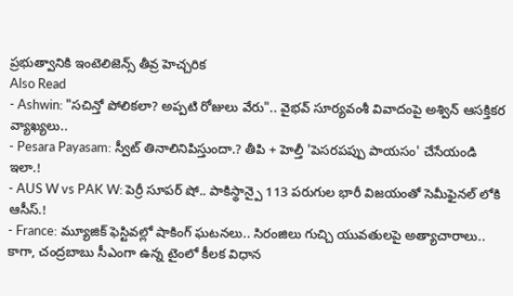ప్రభుత్వానికి ఇంటెలిజెన్స్ తీవ్ర హెచ్చరిక
Also Read
- Ashwin: "సచిన్తో పోలికలా? అప్పటి రోజులు వేరు".. వైభవ్ సూర్యవంశీ వివాదంపై అశ్విన్ ఆసక్తికర వ్యాఖ్యలు..
- Pesara Payasam: స్వీట్ తినాలినిపిస్తుందా.? తీపి + హెల్తీ 'పెసరపప్పు పాయసం' చేసేయండి ఇలా.!
- AUS W vs PAK W: పెర్రీ సూపర్ షో.. పాకిస్థాన్పై 113 పరుగుల భారీ విజయంతో సెమీఫైనల్ లోకి ఆసీస్.!
- France: మ్యూజిక్ ఫెస్టివల్లో షాకింగ్ ఘటనలు.. సిరంజిలు గుచ్చి యువతులపై అత్యాచారాలు..
కాగా, చంద్రబాబు సీఎంగా ఉన్న టైంలో కీలక విధాన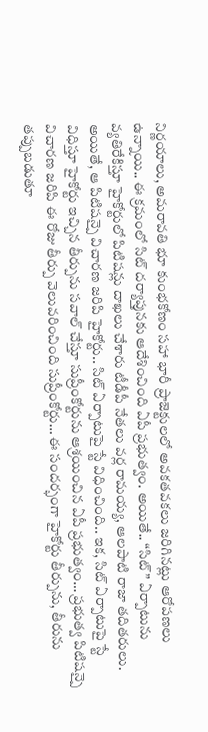నిర్ణయాలు, అమరావతి భూ కుంభకోణం సహా భారీ ప్రాజెక్టులలో అవకతవకలు జరిగినట్లు ఆరోపణలు ఉన్నాయి.. ఈ క్రమంలో సిట్ దర్యాప్తునకు ఆదేశించింది ఏపీ ప్రభుత్వం. అయితే.. “సిట్” ఏర్పాటును వ్యతిరేకిస్తూ హైకోర్టులో పిటిషన్లు దాఖలు చేశారు టీడీపీ నేతలు వర్ల రామయ్య, ఆలపాటి రాజా తదితరులు. అయితే, ఆ పిటిషన్పై విచారణ జరిపి హైకోర్టు.. సిట్ ఏర్పాటుపై స్టే విధించింది.. ఇక, సిట్ ఏర్పాటుపై స్టే విధిస్తూ హైకోర్టు ఇచ్చిన తీర్పును సవాల్ చేస్తూ సుప్రీంకోర్టును ఆశ్రయించిన ఏపీ ప్రభుత్వం… ప్రభుత్వ పిటిషన్పై విచారణ జరిపి ఈ రోజు తీర్పు వెలువరించింది సుప్రీంకోర్టు… ఈ సందర్భంగా హైకోర్టు తీర్పును, తీరును తప్పుబడుతూ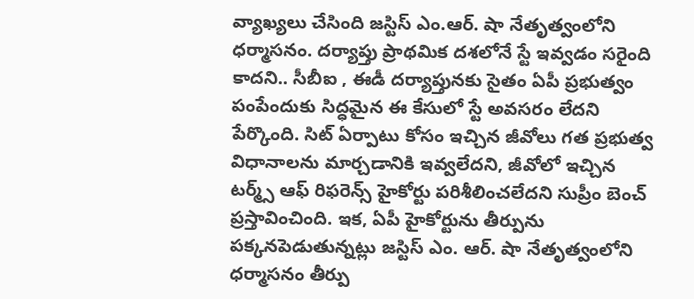వ్యాఖ్యలు చేసింది జస్టిస్ ఎం.ఆర్. షా నేతృత్వంలోని ధర్మాసనం. దర్యాప్తు ప్రాథమిక దశలోనే స్టే ఇవ్వడం సరైంది కాదని.. సీబీఐ , ఈడీ దర్యాప్తునకు సైతం ఏపీ ప్రభుత్వం పంపేందుకు సిద్ధమైన ఈ కేసులో స్టే అవసరం లేదని పేర్కొంది. సిట్ ఏర్పాటు కోసం ఇచ్చిన జీవోలు గత ప్రభుత్వ విధానాలను మార్చడానికి ఇవ్వలేదని, జీవోలో ఇచ్చిన టర్మ్స్ ఆఫ్ రిఫరెన్స్ హైకోర్టు పరిశీలించలేదని సుప్రీం బెంచ్ ప్రస్తావించింది. ఇక, ఏపీ హైకోర్టును తీర్పును పక్కనపెడుతున్నట్లు జస్టిస్ ఎం. ఆర్. షా నేతృత్వంలోని ధర్మాసనం తీర్పు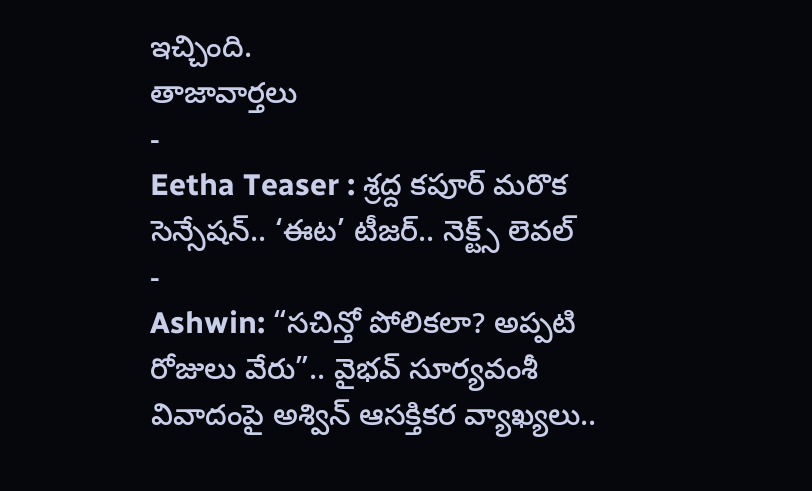ఇచ్చింది.
తాజావార్తలు
-
Eetha Teaser : శ్రద్ద కపూర్ మరొక సెన్సేషన్.. ‘ఈట’ టీజర్.. నెక్ట్స్ లెవల్
-
Ashwin: “సచిన్తో పోలికలా? అప్పటి రోజులు వేరు”.. వైభవ్ సూర్యవంశీ వివాదంపై అశ్విన్ ఆసక్తికర వ్యాఖ్యలు..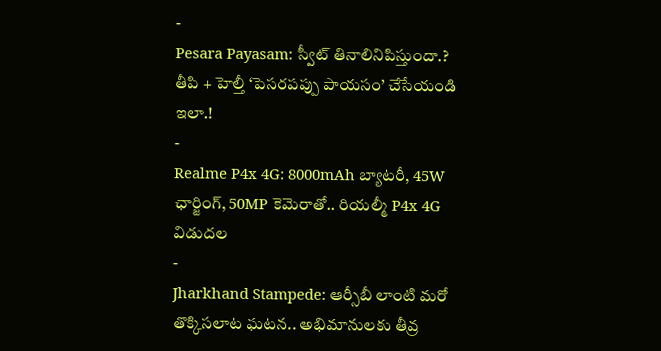-
Pesara Payasam: స్వీట్ తినాలినిపిస్తుందా.? తీపి + హెల్తీ ‘పెసరపప్పు పాయసం’ చేసేయండి ఇలా.!
-
Realme P4x 4G: 8000mAh బ్యాటరీ, 45W ఛార్జింగ్, 50MP కెమెరాతో.. రియల్మీ P4x 4G విడుదల
-
Jharkhand Stampede: ఆర్సీబీ లాంటి మరో తొక్కిసలాట ఘటన.. అభిమానులకు తీవ్ర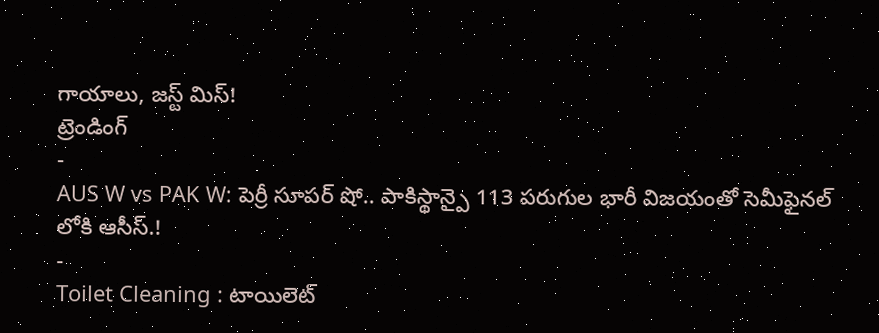గాయాలు, జస్ట్ మిస్!
ట్రెండింగ్
-
AUS W vs PAK W: పెర్రీ సూపర్ షో.. పాకిస్థాన్పై 113 పరుగుల భారీ విజయంతో సెమీఫైనల్ లోకి ఆసీస్.!
-
Toilet Cleaning : టాయిలెట్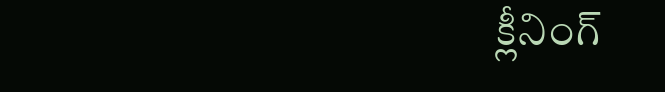క్లీనింగ్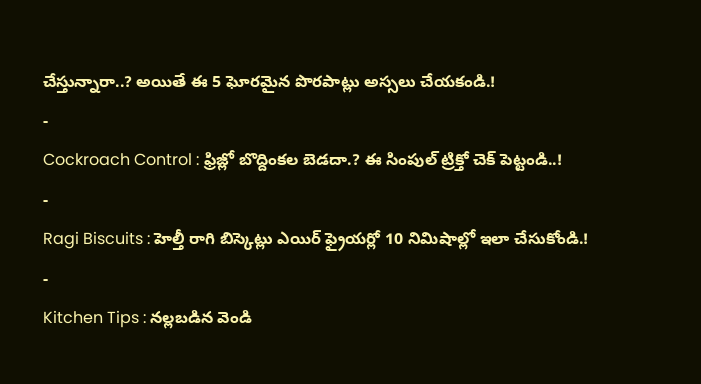చేస్తున్నారా..? అయితే ఈ 5 ఘోరమైన పొరపాట్లు అస్సలు చేయకండి.!
-
Cockroach Control : ఫ్రిజ్లో బొద్దింకల బెడదా.? ఈ సింపుల్ ట్రిక్తో చెక్ పెట్టండి..!
-
Ragi Biscuits : హెల్తీ రాగి బిస్కెట్లు ఎయిర్ ఫ్రైయర్లో 10 నిమిషాల్లో ఇలా చేసుకోండి.!
-
Kitchen Tips : నల్లబడిన వెండి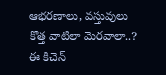ఆభరణాలు, వస్తువులు కొత్త వాటిలా మెరవాలా..? ఈ కిచెన్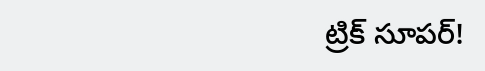ట్రిక్ సూపర్!